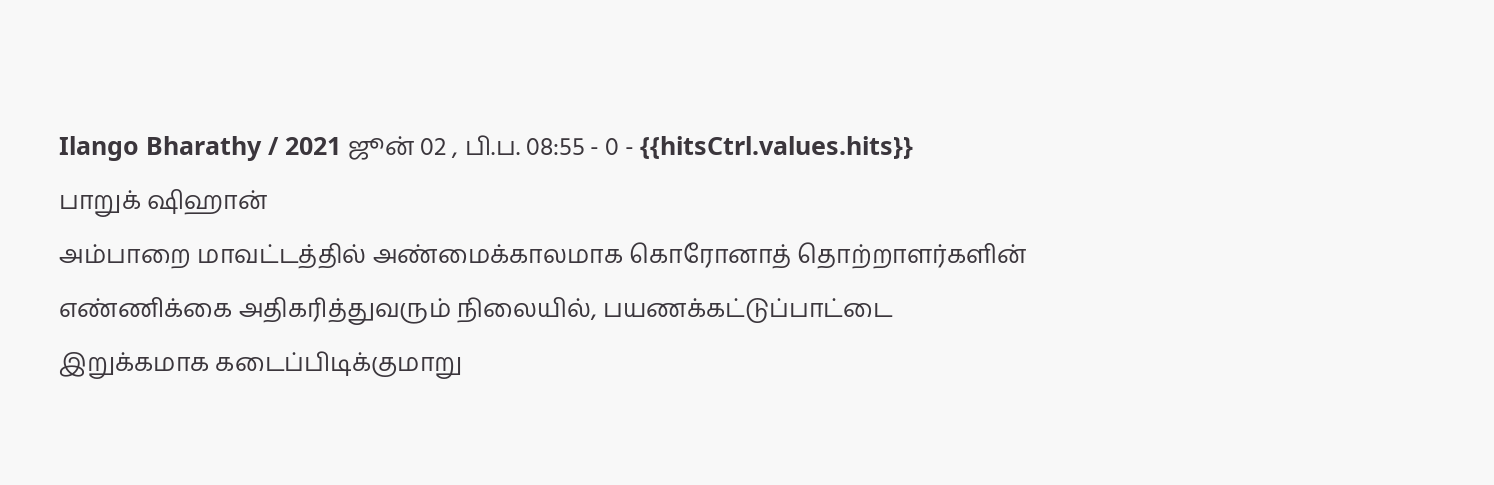Ilango Bharathy / 2021 ஜூன் 02 , பி.ப. 08:55 - 0 - {{hitsCtrl.values.hits}}
பாறுக் ஷிஹான்
அம்பாறை மாவட்டத்தில் அண்மைக்காலமாக கொரோனாத் தொற்றாளர்களின் எண்ணிக்கை அதிகரித்துவரும் நிலையில், பயணக்கட்டுப்பாட்டை இறுக்கமாக கடைப்பிடிக்குமாறு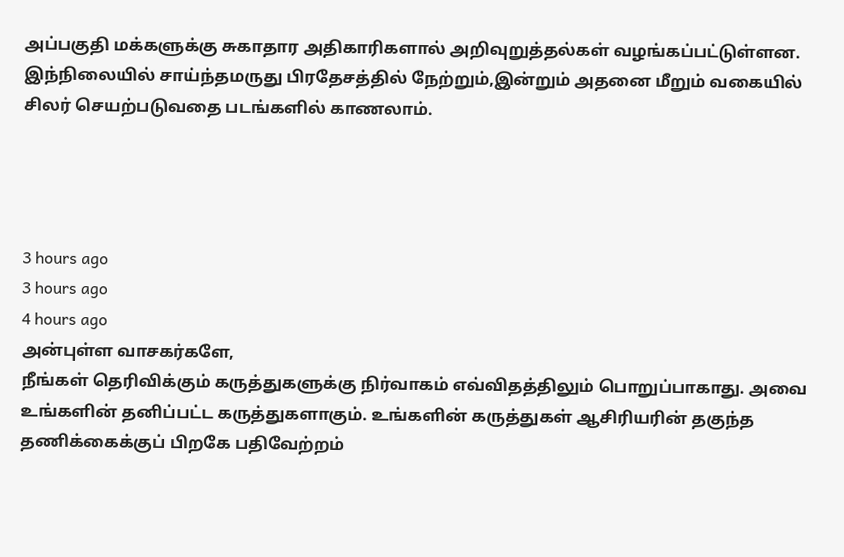அப்பகுதி மக்களுக்கு சுகாதார அதிகாரிகளால் அறிவுறுத்தல்கள் வழங்கப்பட்டுள்ளன.
இந்நிலையில் சாய்ந்தமருது பிரதேசத்தில் நேற்றும்,இன்றும் அதனை மீறும் வகையில் சிலர் செயற்படுவதை படங்களில் காணலாம்.




3 hours ago
3 hours ago
4 hours ago
அன்புள்ள வாசகர்களே,
நீங்கள் தெரிவிக்கும் கருத்துகளுக்கு நிர்வாகம் எவ்விதத்திலும் பொறுப்பாகாது. அவை உங்களின் தனிப்பட்ட கருத்துகளாகும். உங்களின் கருத்துகள் ஆசிரியரின் தகுந்த தணிக்கைக்குப் பிறகே பதிவேற்றம்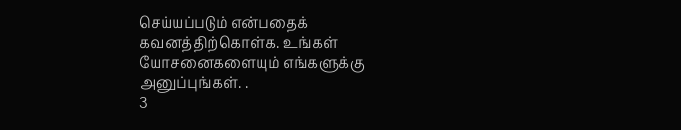செய்யப்படும் என்பதைக் கவனத்திற்கொள்க. உங்கள் யோசனைகளையும் எங்களுக்கு அனுப்புங்கள். .
3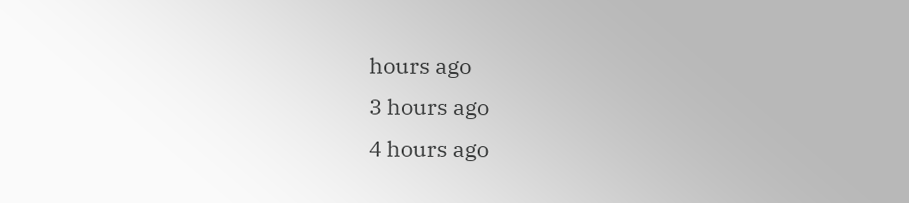hours ago
3 hours ago
4 hours ago